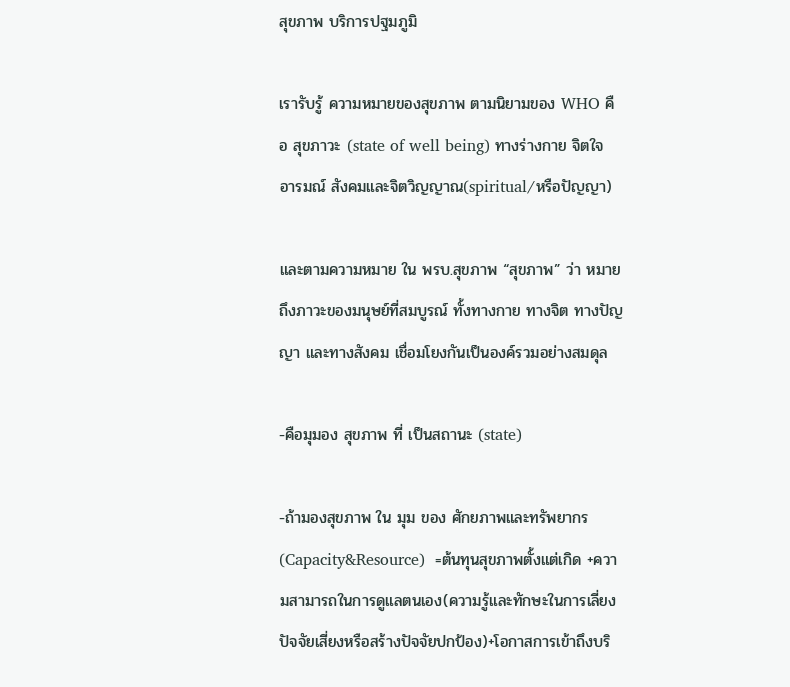สุขภาพ บริการปฐมภูมิ

เรารับรู้ ความหมายของสุขภาพ ตามนิยามของ WHO คือ สุขภาวะ (state of well being) ทางร่างกาย จิตใจ อารมณ์ สังคมและจิตวิญญาณ(spiritual/หรือปัญญา)

และตามความหมาย ใน พรบ.สุขภาพ “สุขภาพ” ว่า หมายถึงภาวะของมนุษย์ที่สมบูรณ์ ทั้งทางกาย ทางจิต ทางปัญญา และทางสังคม เชื่อมโยงกันเป็นองค์รวมอย่างสมดุล

-คือมุมอง สุขภาพ ที่ เป็นสถานะ (state)

-ถ้ามองสุขภาพ ใน มุม ของ ศักยภาพและทรัพยากร(Capacity&Resource)  =ต้นทุนสุขภาพตั้งแต่เกิด +ความสามารถในการดูแลตนเอง(ความรู้และทักษะในการเลี่ยงปัจจัยเสี่ยงหรือสร้างปัจจัยปกป้อง)+โอกาสการเข้าถึงบริ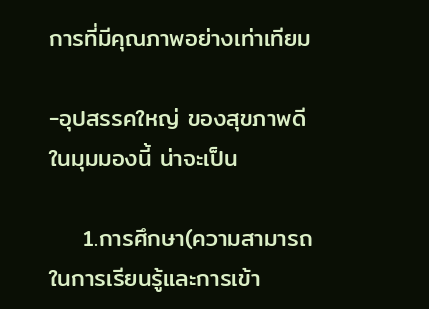การที่มีคุณภาพอย่างเท่าเทียม

-อุปสรรคใหญ่ ของสุขภาพดีในมุมมองนี้ น่าจะเป็น

    1.การศึกษา(ความสามารถในการเรียนรู้และการเข้า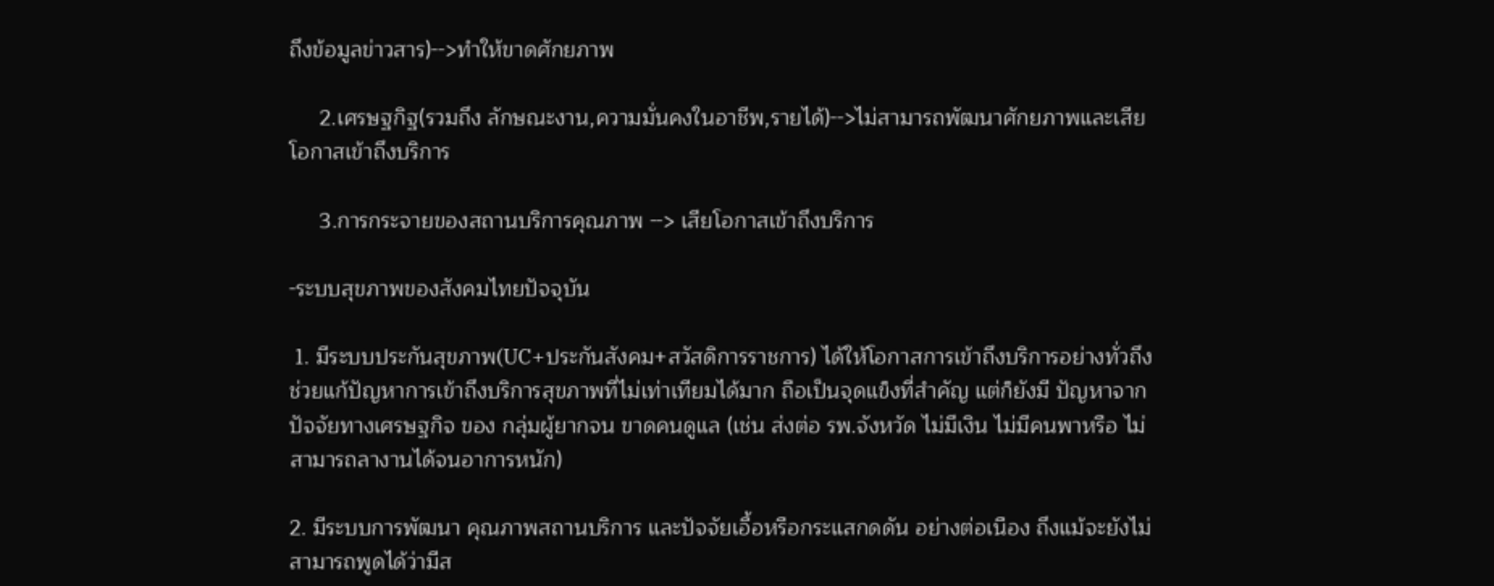ถึงข้อมูลข่าวสาร)-->ทำให้ขาดศักยภาพ

     2.เศรษฐกิฐ(รวมถึง ลักษณะงาน,ความมั่นคงในอาชีพ,รายได้)-->ไม่สามารถพัฒนาศักยภาพและเสียโอกาสเข้าถึงบริการ

     3.การกระจายของสถานบริการคุณภาพ --> เสียโอกาสเข้าถึงบริการ

-ระบบสุขภาพของสังคมไทยปัจจุบัน

 1. มีระบบประกันสุขภาพ(UC+ประกันสังคม+สวัสดิการราชการ) ได้ให้โอกาสการเข้าถึงบริการอย่างทั่วถึง ช่วยแก้ปัญหาการเข้าถึงบริการสุขภาพที่ไม่เท่าเทียมได้มาก ถือเป็นจุดแข็งที่สำคัญ แต่ก็ยังมี ปัญหาจากปัจจัยทางเศรษฐกิจ ของ กลุ่มผู้ยากจน ขาดคนดูแล (เช่น ส่งต่อ รพ.จังหวัด ไม่มีเงิน ไม่มีคนพาหรือ ไม่สามารถลางานได้จนอาการหนัก)

2. มีระบบการพัฒนา คุณภาพสถานบริการ และปัจจัยเอื้อหรือกระแสกดดัน อย่างต่อเนือง ถึงแม้จะยังไม่สามารถพูดได้ว่ามีส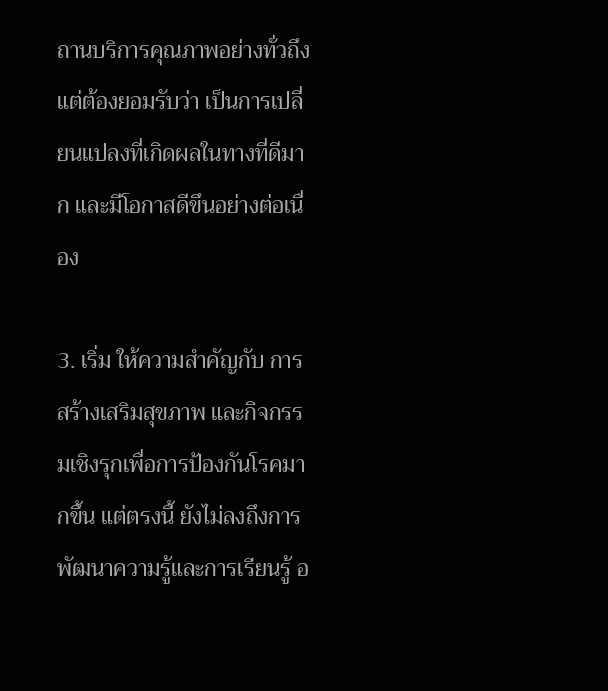ถานบริการคุณภาพอย่างทั่วถึง แต่ต้องยอมรับว่า เป็นการเปลี่ยนแปลงที่เกิดผลในทางที่ดีมาก และมีโอกาสดีขึนอย่างต่อเนื่อง

3. เริ่ม ให้ความสำคัญกับ การสร้างเสริมสุขภาพ และกิจกรรมเชิงรุกเพื่อการป้องกันโรคมากขึ้น แต่ตรงนี้ ยังไม่ลงถึงการพัฒนาความรู้และการเรียนรู้ อ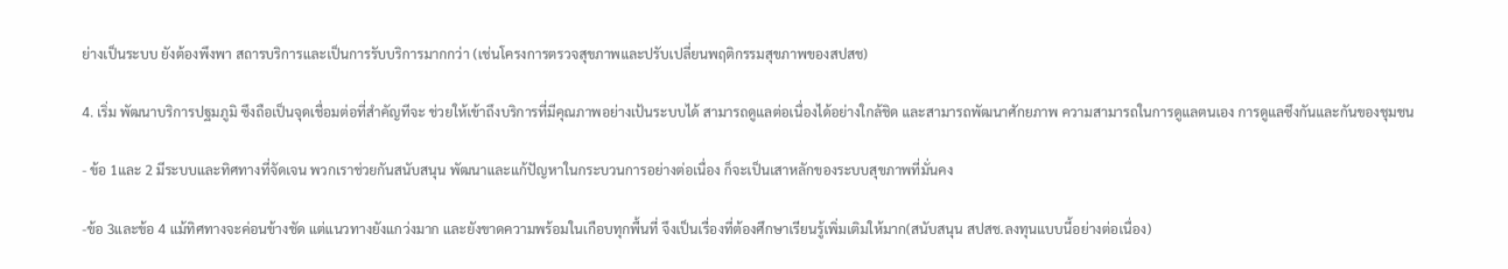ย่างเป็นระบบ ยังต้องพึงพา สถารบริการและเป็นการรับบริการมากกว่า (เช่นโครงการตรวจสุขภาพและปรับเปลี่ยนพฤติกรรมสุขภาพของสปสช)

4. เริ่ม พัฒนาบริการปฐมภูมิ ซึงถือเป็นจุดเชื่อมต่อที่สำคัญทีจะ ช่วยให้เข้าถึงบริการที่มีคุณภาพอย่างเป้นระบบได้ สามารถดูแลต่อเนื่องได้อย่างใกล้ชิด และสามารถพัฒนาศักยภาพ ความสามารถในการดูแลตนเอง การดูแลซึงกันและกันของชุมชน

- ข้อ 1และ 2 มีระบบและทิศทางที่จัดเจน พวกเราช่วยกันสนับสนุน พัฒนาและแก้ปัญหาในกระบวนการอย่างต่อเนื่อง ก็จะเป็นเสาหลักของระบบสุขภาพที่มั่นคง

-ข้อ 3และข้อ 4 แม้ทิศทางจะค่อนข้างชัด แต่แนวทางยังแกว่งมาก และยังขาดความพร้อมในเกือบทุกพื้นที่ จึงเป็นเรื่องที่ต้องศึกษาเรียนรู้เพิ่มเติมให้มาก(สนับสนุน สปสช.ลงทุนแบบนี้อย่างต่อเนื่อง)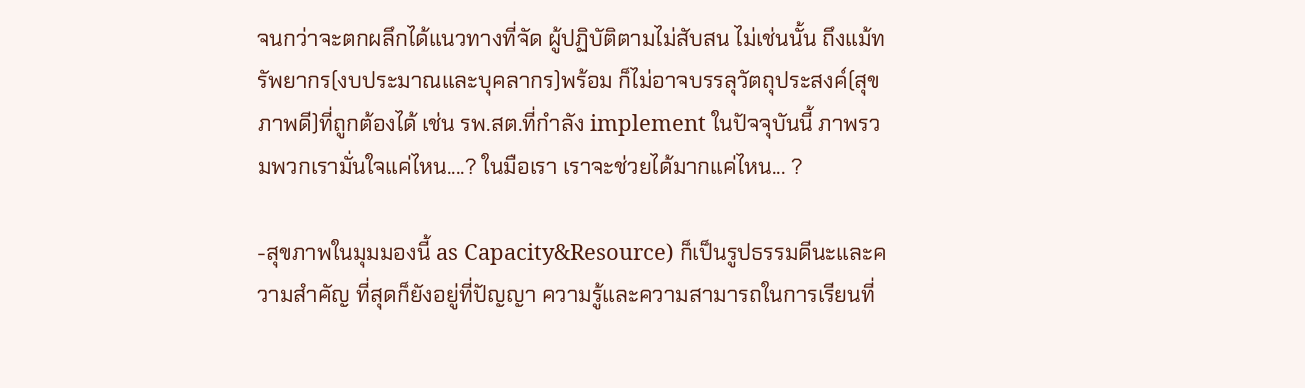จนกว่าจะตกผลึกได้แนวทางที่จัด ผู้ปฏิบัติตามไม่สับสน ไม่เช่นนั้น ถึงแม้ทรัพยากร(งบประมาณและบุคลากร)พร้อม ก็ไม่อาจบรรลุวัตถุประสงค์(สุขภาพดี)ที่ถูกต้องได้ เช่น รพ.สต.ที่กำลัง implement ในปัจจุบันนี้ ภาพรวมพวกเรามั่นใจแค่ไหน....? ในมือเรา เราจะช่วยได้มากแค่ไหน... ?

-สุขภาพในมุมมองนี้ as Capacity&Resource) ก็เป็นรูปธรรมดีนะและความสำคัญ ที่สุดก็ยังอยู่ที่ปัญญา ความรู้และความสามารถในการเรียนที่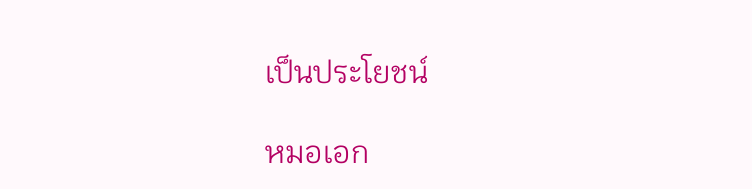เป็นประโยชน์

หมอเอก